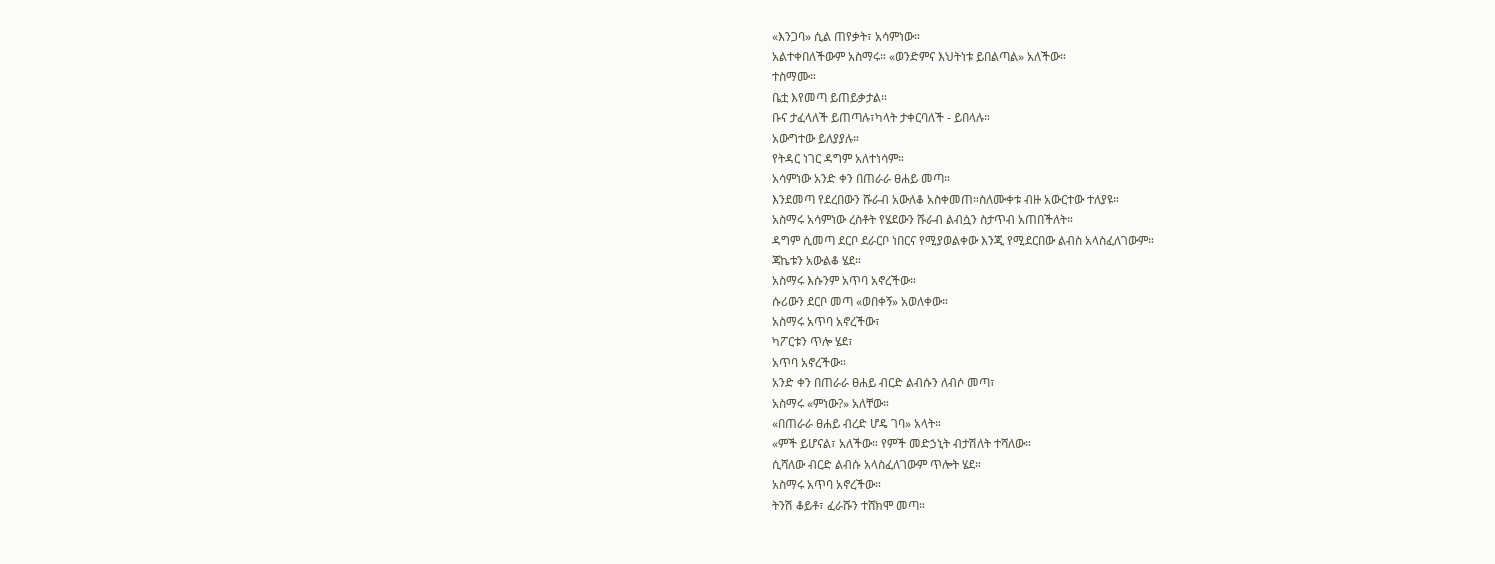«እንጋባ» ሲል ጠየቃት፣ አሳምነው።
አልተቀበለችውም አስማሩ። «ወንድምና እህትነቱ ይበልጣል» አለችው።
ተስማሙ።
ቤቷ እየመጣ ይጠይቃታል።
ቡና ታፈላለች ይጠጣሉ፣ካላት ታቀርባለች - ይበላሉ።
አውግተው ይለያያሉ።
የትዳር ነገር ዳግም አለተነሳም።
አሳምነው አንድ ቀን በጠራራ ፀሐይ መጣ።
እንደመጣ የደረበውን ሹራብ አውለቆ አስቀመጠ።ስለሙቀቱ ብዙ አውርተው ተለያዩ።
አስማሩ አሳምነው ረስቶት የሄደውን ሹራብ ልብሷን ስታጥብ አጠበችለት።
ዳግም ሲመጣ ደርቦ ደራርቦ ነበርና የሚያወልቀው እንጂ የሚደርበው ልብስ አላስፈለገውም።
ጃኬቱን አውልቆ ሄደ።
አስማሩ እሱንም አጥባ አኖረችው።
ሱሪውን ደርቦ መጣ «ወበቀኝ» አወለቀው።
አስማሩ አጥባ አኖረችው፣
ካፖርቱን ጥሎ ሄደ፣
አጥባ አኖረችው።
አንድ ቀን በጠራራ ፀሐይ ብርድ ልብሱን ለብሶ መጣ፣
አስማሩ «ምነው?» አለቸው።
«በጠራራ ፀሐይ ብረድ ሆዴ ገባ» አላት።
«ምች ይሆናል፣ አለችው። የምች መድኃኒት ብታሽለት ተሻለው።
ሲሻለው ብርድ ልብሱ አላስፈለገውም ጥሎት ሄደ።
አስማሩ አጥባ አኖረችው።
ትንሽ ቆይቶ፣ ፈራሹን ተሸክሞ መጣ።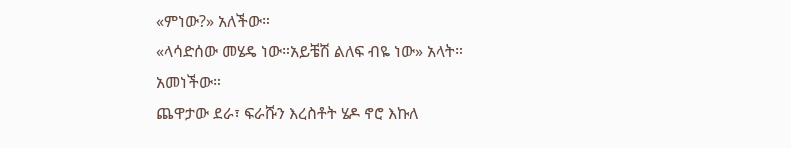«ምነው?» አለችው።
«ላሳድሰው መሄዴ ነው።አይቼሽ ልለፍ ብዬ ነው» አላት።
አመነችው።
ጨዋታው ደራ፣ ፍራሹን እረስቶት ሄዶ ኖሮ እኩለ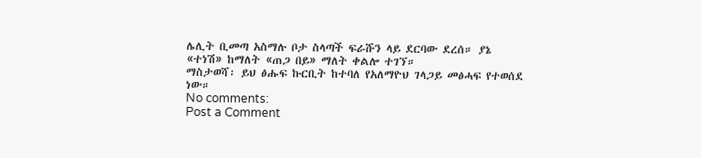ሌሊት ቢመጣ አስማሉ ቦታ ስላጣች ፍራሹን ላይ ደርባው ደረሰ። ያኔ
«ተነሽ» ከማለት «ጠጋ በይ» ማለት ቀልሎ ተገኘ።
ማስታወሻ፡ ይህ ፅሑፍ ኩርቢት ከተባለ የአለማዮህ ገላጋይ መፅሓፍ የተወሰደ ነው።
No comments:
Post a Comment